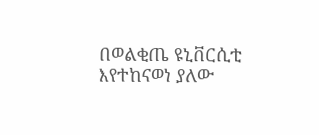በወልቂጤ ዩኒቨርሲቲ እየተከናወነ ያለው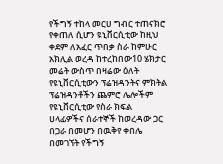የችግኝ ተከላ መርሀ ግብር ተጠናክሮ የቀጠለ ሲሆን ዩኒቨርሲቲው ከዚህ ቀደም ለአፈር ጥበቃ ስራ ከምሁር አክሊል ወረዳ ከተረከበው10 ሄክታር መሬት ውስጥ በዛሬው ዕለት የዩኒቨርሲቲውን ፕሬዝዳንትና ምክትል ፕሬዝዳንቶችን ጨምሮ ሌሎችም የዩኒቨርሲቲው የስራ ክፍል ሀላፊዎችና ሰራተኞች ከወረዳው ጋር በጋራ በመሆን በዉቅየ ቀበሌ በመገኘት የችግኝ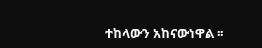ተከላውን አከናውነዋል ፡፡